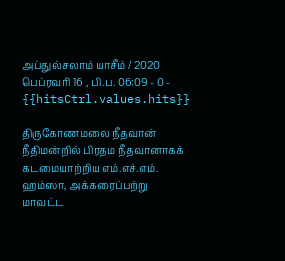அப்துல்சலாம் யாசீம் / 2020 பெப்ரவரி 16 , பி.ப. 06:09 - 0 - {{hitsCtrl.values.hits}}

திருகோணமலை நீதவான் நீதிமன்றில் பிரதம நீதவானாகக் கடமையாற்றிய எம்.எச்.எம். ஹம்ஸா, அக்கரைப்பற்று மாவட்ட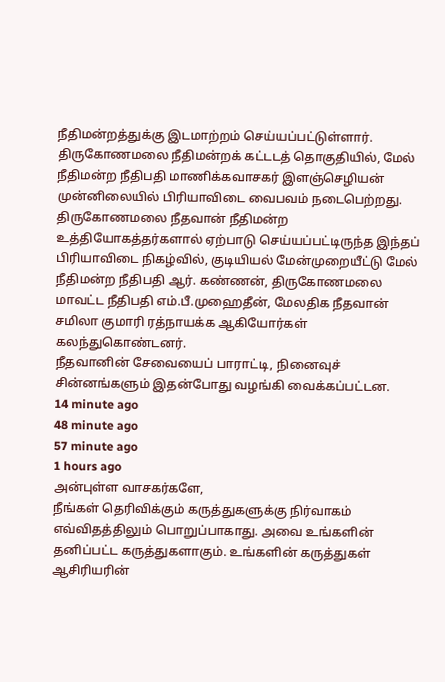நீதிமன்றத்துக்கு இடமாற்றம் செய்யப்பட்டுள்ளார்.
திருகோணமலை நீதிமன்றக் கட்டடத் தொகுதியில், மேல் நீதிமன்ற நீதிபதி மாணிக்கவாசகர் இளஞ்செழியன் முன்னிலையில் பிரியாவிடை வைபவம் நடைபெற்றது.
திருகோணமலை நீதவான் நீதிமன்ற உத்தியோகத்தர்களால் ஏற்பாடு செய்யப்பட்டிருந்த இந்தப் பிரியாவிடை நிகழ்வில், குடியியல் மேன்முறையீட்டு மேல் நீதிமன்ற நீதிபதி ஆர். கண்ணன், திருகோணமலை மாவட்ட நீதிபதி எம்.பீ.முஹைதீன், மேலதிக நீதவான் சமிலா குமாரி ரத்நாயக்க ஆகியோர்கள் கலந்துகொண்டனர்.
நீதவானின் சேவையைப் பாராட்டி, நினைவுச் சின்னங்களும் இதன்போது வழங்கி வைக்கப்பட்டன.
14 minute ago
48 minute ago
57 minute ago
1 hours ago
அன்புள்ள வாசகர்களே,
நீங்கள் தெரிவிக்கும் கருத்துகளுக்கு நிர்வாகம் எவ்விதத்திலும் பொறுப்பாகாது. அவை உங்களின் தனிப்பட்ட கருத்துகளாகும். உங்களின் கருத்துகள் ஆசிரியரின்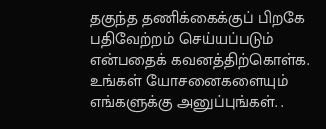தகுந்த தணிக்கைக்குப் பிறகே பதிவேற்றம் செய்யப்படும் என்பதைக் கவனத்திற்கொள்க. உங்கள் யோசனைகளையும் எங்களுக்கு அனுப்புங்கள். .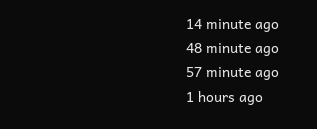14 minute ago
48 minute ago
57 minute ago
1 hours ago